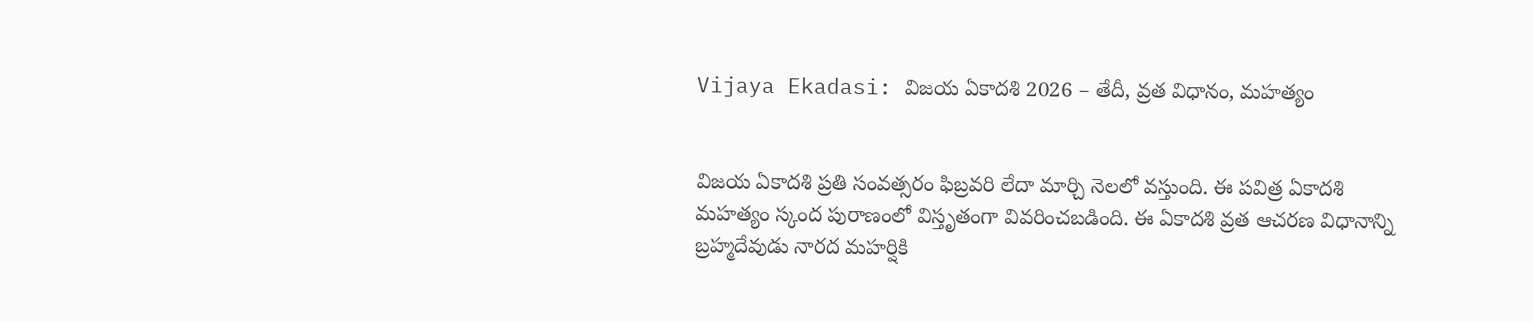Vijaya Ekadasi: విజయ ఏకాదశి 2026 – తేదీ, వ్రత విధానం, మహత్యం


విజయ ఏకాదశి ప్రతి సంవత్సరం ఫిబ్రవరి లేదా మార్చి నెలలో వస్తుంది. ఈ పవిత్ర ఏకాదశి మహత్యం స్కంద పురాణంలో విస్తృతంగా వివరించబడింది. ఈ ఏకాదశి వ్రత ఆచరణ విధానాన్ని బ్రహ్మదేవుడు నారద మహర్షికి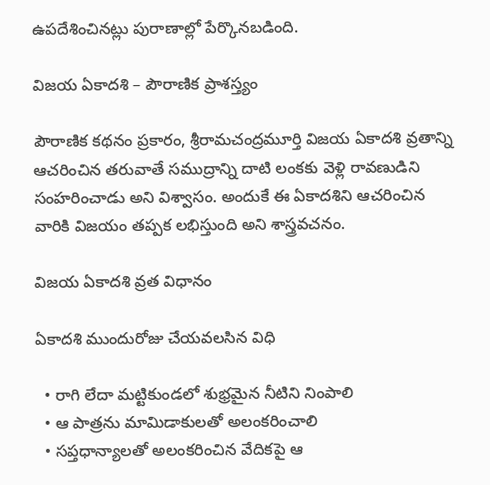ఉపదేశించినట్లు పురాణాల్లో పేర్కొనబడింది.

విజయ ఏకాదశి – పౌరాణిక ప్రాశస్త్యం

పౌరాణిక కథనం ప్రకారం, శ్రీరామచంద్రమూర్తి విజయ ఏకాదశి వ్రతాన్ని ఆచరించిన తరువాతే సముద్రాన్ని దాటి లంకకు వెళ్లి రావణుడిని సంహరించాడు అని విశ్వాసం. అందుకే ఈ ఏకాదశిని ఆచరించిన వారికి విజయం తప్పక లభిస్తుంది అని శాస్త్రవచనం.

విజయ ఏకాదశి వ్రత విధానం

ఏకాదశి ముందురోజు చేయవలసిన విధి

  • రాగి లేదా మట్టికుండలో శుభ్రమైన నీటిని నింపాలి
  • ఆ పాత్రను మామిడాకులతో అలంకరించాలి
  • సప్తధాన్యాలతో అలంకరించిన వేదికపై ఆ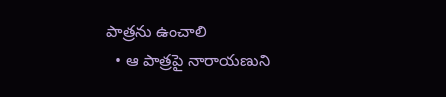పాత్రను ఉంచాలి
  • ఆ పాత్రపై నారాయణుని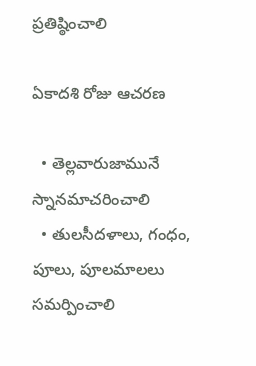ప్రతిష్ఠించాలి

ఏకాదశి రోజు ఆచరణ

  • తెల్లవారుజామునే స్నానమాచరించాలి
  • తులసీదళాలు, గంధం, పూలు, పూలమాలలు సమర్పించాలి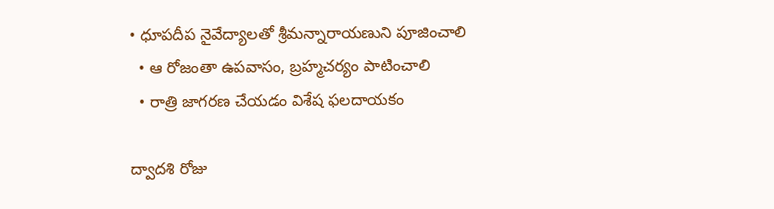• ధూపదీప నైవేద్యాలతో శ్రీమన్నారాయణుని పూజించాలి
  • ఆ రోజంతా ఉపవాసం, బ్రహ్మచర్యం పాటించాలి
  • రాత్రి జాగరణ చేయడం విశేష ఫలదాయకం

ద్వాదశి రోజు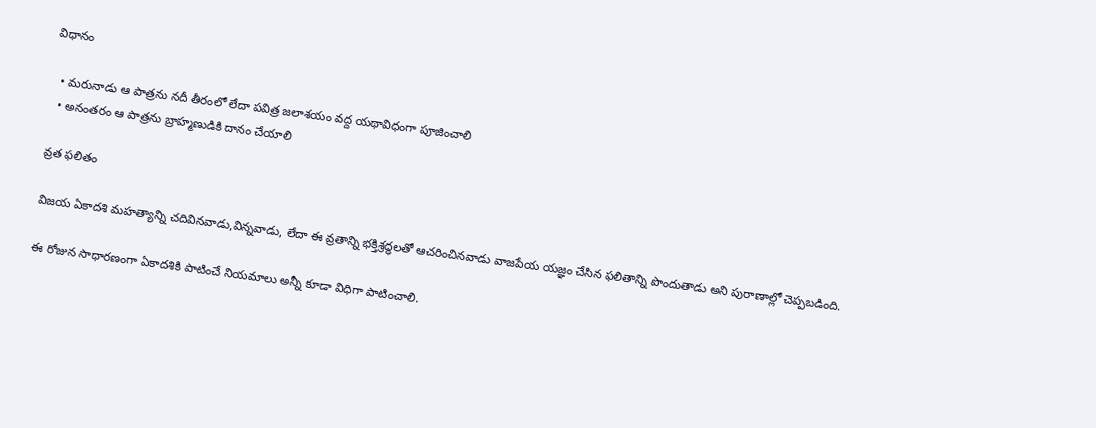విధానం

  • మరునాడు ఆ పాత్రను నదీ తీరంలో లేదా పవిత్ర జలాశయం వద్ద యథావిధంగా పూజించాలి
  • అనంతరం ఆ పాత్రను బ్రాహ్మణుడికి దానం చేయాలి

వ్రత ఫలితం

విజయ ఏకాదశి మహత్యాన్ని చదివినవాడు,విన్నవాడు, లేదా ఈ వ్రతాన్ని భక్తిశ్రద్ధలతో ఆచరించినవాడు వాజపేయ యజ్ఞం చేసిన ఫలితాన్ని పొందుతాడు అని పురాణాల్లో చెప్పబడింది.

ఈ రోజున సాధారణంగా ఏకాదశికి పాటించే నియమాలు అన్నీ కూడా విధిగా పాటించాలి.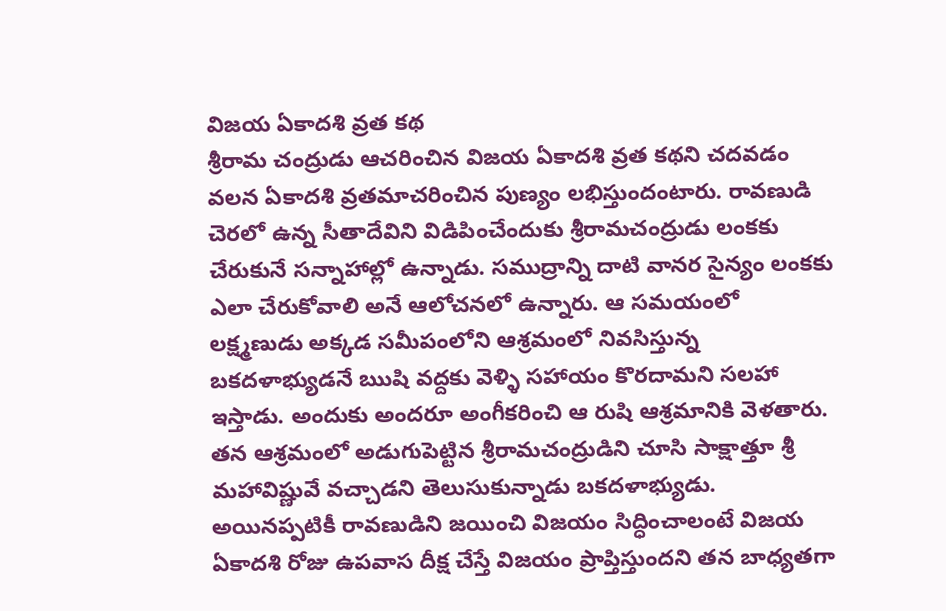విజయ ఏకాదశి వ్రత కథ
శ్రీరామ చంద్రుడు ఆచరించిన విజయ ఏకాదశి వ్రత కథని చదవడం వలన ఏకాదశి వ్రతమాచరించిన పుణ్యం లభిస్తుందంటారు. రావణుడి చెరలో ఉన్న సీతాదేవిని విడిపించేందుకు శ్రీరామచంద్రుడు లంకకు చేరుకునే సన్నాహాల్లో ఉన్నాడు. సముద్రాన్ని దాటి వానర సైన్యం లంకకు ఎలా చేరుకోవాలి అనే ఆలోచనలో ఉన్నారు. ఆ సమయంలో లక్ష్మణుడు అక్కడ సమీపంలోని ఆశ్రమంలో నివసిస్తున్న బకదళాభ్యుడనే ఋషి వద్దకు వెళ్ళి సహాయం కొరదామని సలహా ఇస్తాడు. అందుకు అందరూ అంగీకరించి ఆ రుషి ఆశ్రమానికి వెళతారు. తన ఆశ్రమంలో అడుగుపెట్టిన శ్రీరామచంద్రుడిని చూసి సాక్షాత్తూ శ్రీ మహావిష్ణువే వచ్చాడని తెలుసుకున్నాడు బకదళాభ్యుడు. అయినప్పటికీ రావణుడిని జయించి విజయం సిద్ధించాలంటే విజయ ఏకాదశి రోజు ఉపవాస దీక్ష చేస్తే విజయం ప్రాప్తిస్తుందని తన బాధ్యతగా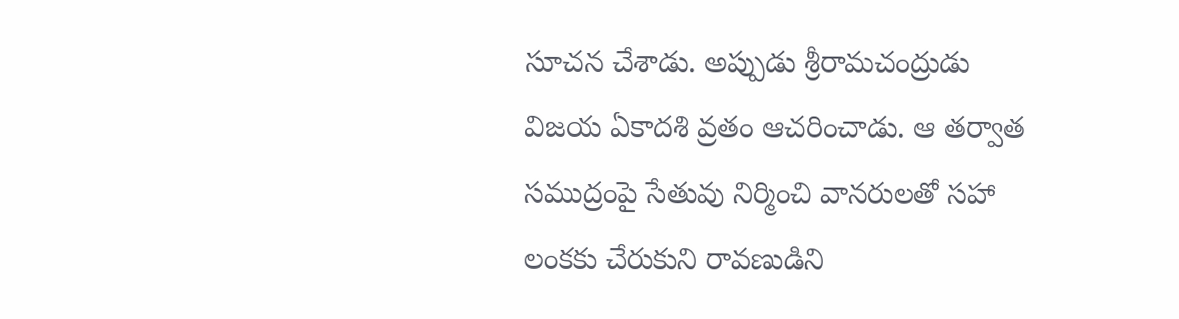సూచన చేశాడు. అప్పుడు శ్రీరామచంద్రుడు విజయ ఏకాదశి వ్రతం ఆచరించాడు. ఆ తర్వాత సముద్రంపై సేతువు నిర్మించి వానరులతో సహా లంకకు చేరుకుని రావణుడిని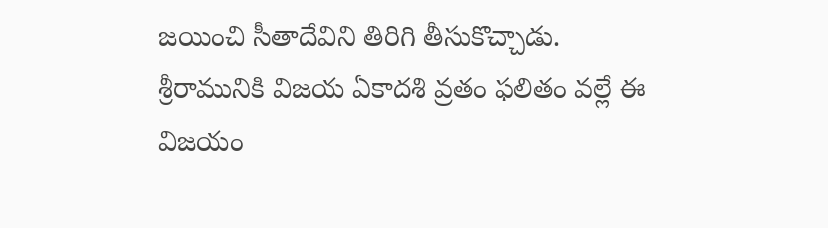జయించి సీతాదేవిని తిరిగి తీసుకొచ్చాడు. శ్రీరామునికి విజయ ఏకాదశి వ్రతం ఫలితం వల్లే ఈ విజయం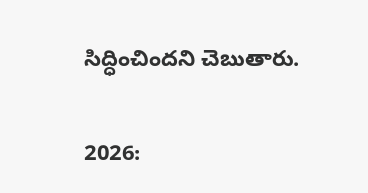సిద్ధించిందని చెబుతారు.


2026: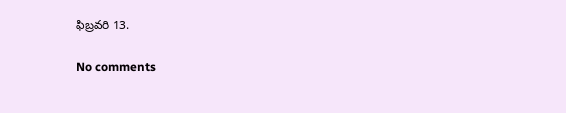ఫిబ్రవరి 13.

No comments